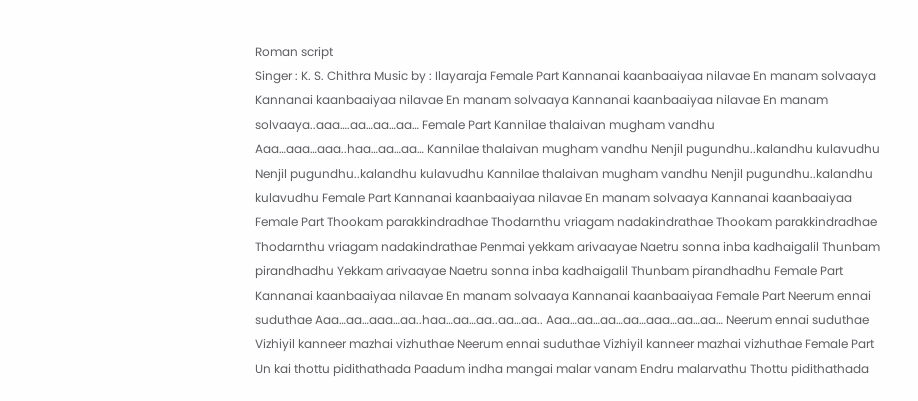Roman script
Singer : K. S. Chithra Music by : Ilayaraja Female Part Kannanai kaanbaaiyaa nilavae En manam solvaaya Kannanai kaanbaaiyaa nilavae En manam solvaaya Kannanai kaanbaaiyaa nilavae En manam solvaaya..aaa….aa…aa…aa… Female Part Kannilae thalaivan mugham vandhu Aaa…aaa…aaa..haa…aa…aa… Kannilae thalaivan mugham vandhu Nenjil pugundhu..kalandhu kulavudhu Nenjil pugundhu..kalandhu kulavudhu Kannilae thalaivan mugham vandhu Nenjil pugundhu..kalandhu kulavudhu Female Part Kannanai kaanbaaiyaa nilavae En manam solvaaya Kannanai kaanbaaiyaa Female Part Thookam parakkindradhae Thodarnthu vriagam nadakindrathae Thookam parakkindradhae Thodarnthu vriagam nadakindrathae Penmai yekkam arivaayae Naetru sonna inba kadhaigalil Thunbam pirandhadhu Yekkam arivaayae Naetru sonna inba kadhaigalil Thunbam pirandhadhu Female Part Kannanai kaanbaaiyaa nilavae En manam solvaaya Kannanai kaanbaaiyaa Female Part Neerum ennai suduthae Aaa…aa…aaa…aa..haa…aa…aa..aa…aa.. Aaa…aa…aa…aa…aaa…aa…aa… Neerum ennai suduthae Vizhiyil kanneer mazhai vizhuthae Neerum ennai suduthae Vizhiyil kanneer mazhai vizhuthae Female Part Un kai thottu pidithathada Paadum indha mangai malar vanam Endru malarvathu Thottu pidithathada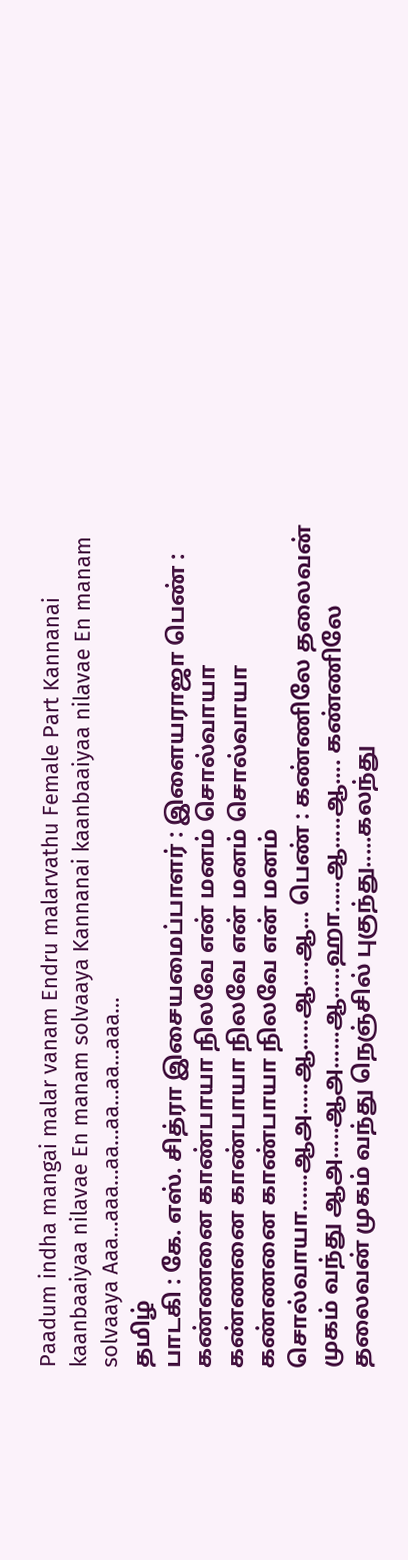Paadum indha mangai malar vanam Endru malarvathu Female Part Kannanai kaanbaaiyaa nilavae En manam solvaaya Kannanai kaanbaaiyaa nilavae En manam solvaaya Aaa…aaa…aa…aa…aa…aaa…
தமிழ்
பாடகி : கே. எஸ். சித்ரா இசையமைப்பாளர் : இளையராஜா பெண் : கண்ணனை காண்பாயா நிலவே என் மனம் சொல்வாயா கண்ணனை காண்பாயா நிலவே என் மனம் சொல்வாயா கண்ணனை காண்பாயா நிலவே என் மனம் சொல்வாயா......ஆஅ.....ஆ.....ஆ....ஆ... பெண் : கண்ணிலே தலைவன் முகம் வந்து ஆஅ.....ஆஅ......ஆ.....ஹா.....ஆ.....ஆ.... கண்ணிலே தலைவன் முகம் வந்து நெஞ்சில் புகுந்து.....கலந்து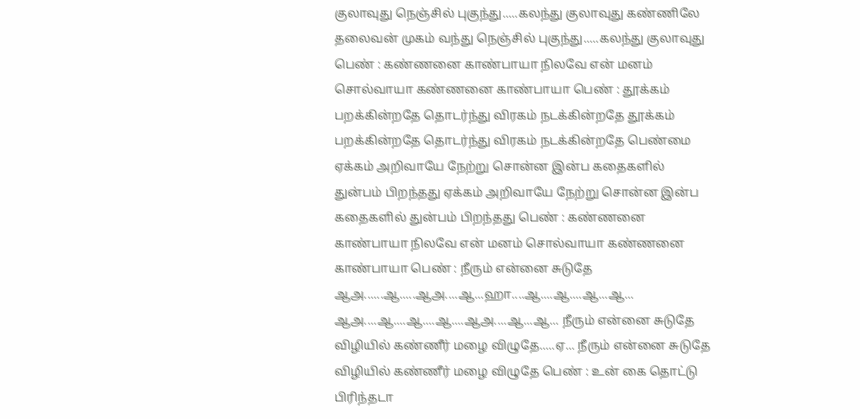குலாவுது நெஞ்சில் புகுந்து.....கலந்து குலாவுது கண்ணிலே தலைவன் முகம் வந்து நெஞ்சில் புகுந்து.....கலந்து குலாவுது பெண் : கண்ணனை காண்பாயா நிலவே என் மனம் சொல்வாயா கண்ணனை காண்பாயா பெண் : தூக்கம் பறக்கின்றதே தொடர்ந்து விரகம் நடக்கின்றதே தூக்கம் பறக்கின்றதே தொடர்ந்து விரகம் நடக்கின்றதே பெண்மை ஏக்கம் அறிவாயே நேற்று சொன்ன இன்ப கதைகளில் துன்பம் பிறந்தது ஏக்கம் அறிவாயே நேற்று சொன்ன இன்ப கதைகளில் துன்பம் பிறந்தது பெண் : கண்ணனை காண்பாயா நிலவே என் மனம் சொல்வாயா கண்ணனை காண்பாயா பெண் : நீரும் என்னை சுடுதே ஆஅ......ஆ.....ஆஅ....ஆ...ஹா....ஆ....ஆ....ஆ...ஆ... ஆஅ....ஆ....ஆ....ஆ....ஆஅ....ஆ...ஆ... நீரும் என்னை சுடுதே விழியில் கண்ணீர் மழை விழுதே.....ஏ... நீரும் என்னை சுடுதே விழியில் கண்ணீர் மழை விழுதே பெண் : உன் கை தொட்டு பிரிந்தடா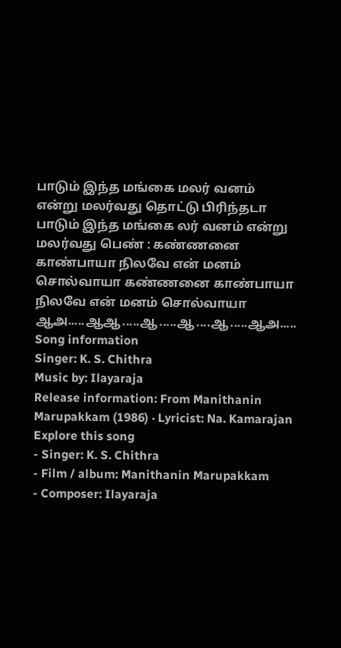பாடும் இந்த மங்கை மலர் வனம் என்று மலர்வது தொட்டு பிரிந்தடா பாடும் இந்த மங்கை லர் வனம் என்று மலர்வது பெண் : கண்ணனை காண்பாயா நிலவே என் மனம் சொல்வாயா கண்ணனை காண்பாயா நிலவே என் மனம் சொல்வாயா ஆஅ.....ஆஆ.....ஆ.....ஆ....ஆ.....ஆஅ.....
Song information
Singer: K. S. Chithra
Music by: Ilayaraja
Release information: From Manithanin Marupakkam (1986) · Lyricist: Na. Kamarajan
Explore this song
- Singer: K. S. Chithra
- Film / album: Manithanin Marupakkam
- Composer: Ilayaraja